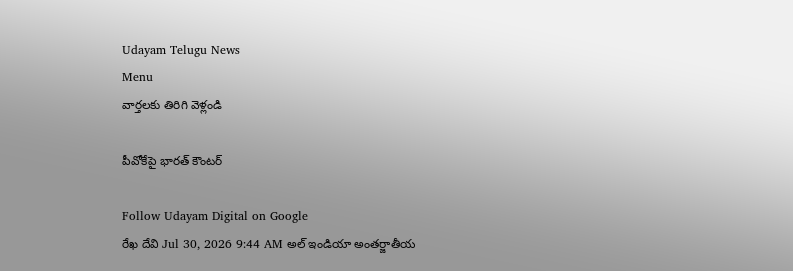Udayam Telugu News
Menu
వార్తలకు తిరిగి వెళ్లండి

పీవోకేపై భారత్‌ కౌంటర్

Follow Udayam Digital on Google
రేఖ దేవి Jul 30, 2026 9:44 AM అల్ ఇండియా అంతర్జాతీయ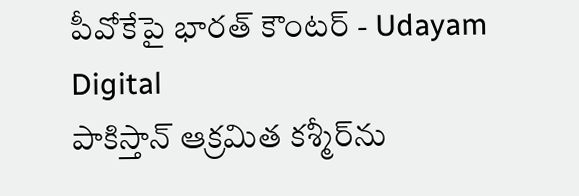పీవోకేపై భారత్‌ కౌంటర్ - Udayam Digital
పాకిస్తాన్‌ ఆక్రమిత కశ్మీర్‌ను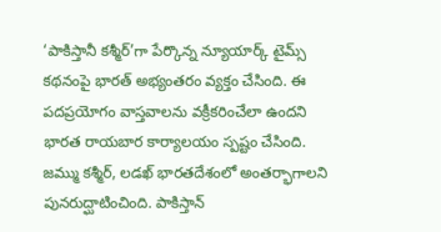‘పాకిస్తానీ కశ్మీర్‌’గా పేర్కొన్న న్యూయార్క్‌ టైమ్స్‌ కథనంపై భారత్‌ అభ్యంతరం వ్యక్తం చేసింది. ఈ పదప్రయోగం వాస్తవాలను వక్రీకరించేలా ఉందని భారత రాయబార కార్యాలయం స్పష్టం చేసింది. జమ్ము కశ్మీర్‌, లడఖ్‌ భారతదేశంలో అంతర్భాగాలని పునరుద్ఘాటించింది. పాకిస్తాన్‌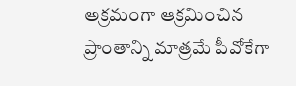అక్రమంగా ఆక్రమించిన ప్రాంతాన్ని మాత్రమే పీవోకేగా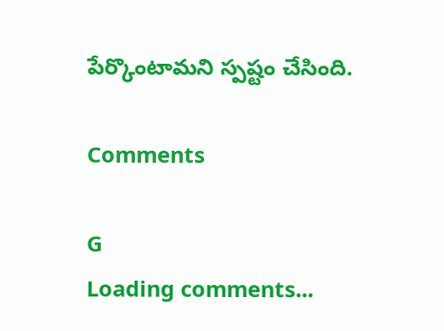పేర్కొంటామని స్పష్టం చేసింది.

Comments

G
Loading comments...